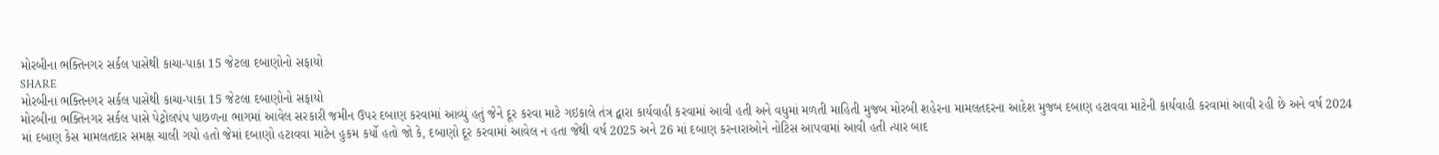મોરબીના ભક્તિનગર સર્કલ પાસેથી કાચા-પાકા 15 જેટલા દબાણોનો સફાયો
SHARE
મોરબીના ભક્તિનગર સર્કલ પાસેથી કાચા-પાકા 15 જેટલા દબાણોનો સફાયો
મોરબીના ભક્તિનગર સર્કલ પાસે પેટ્રોલપંપ પાછળના ભાગમાં આવેલ સરકારી જમીન ઉપર દબાણ કરવામાં આવ્યું હતું જેને દૂર કરવા માટે ગઇકાલે તંત્ર દ્વારા કાર્યવાહી કરવામાં આવી હતી અને વધુમાં મળતી માહિતી મુજબ મોરબી શહેરના મામલતદરના આદેશ મુજબ દબાણ હટાવવા માટેની કાર્યવાહી કરવામાં આવી રહી છે અને વર્ષ 2024 માં દબાણ કેસ મામલતદાર સમક્ષ ચાલી ગયો હતો જેમાં દબાણો હટાવવા માટેન હુકમ કર્યો હતો જો કે, દબાણો દૂર કરવામાં આવેલ ન હતા જેથી વર્ષ 2025 અને 26 માં દબાણ કરનારાઓને નોટિસ આપવામાં આવી હતી ત્યાર બાદ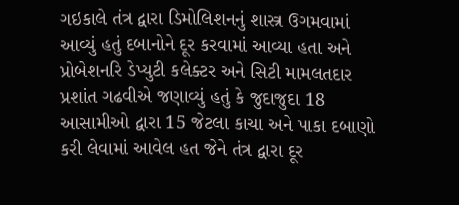ગઇકાલે તંત્ર દ્વારા ડિમોલિશનનું શાસ્ત્ર ઉગમવામાં આવ્યું હતું દબાનોને દૂર કરવામાં આવ્યા હતા અને પ્રોબેશનરિ ડેપ્યુટી કલેક્ટર અને સિટી મામલતદાર પ્રશાંત ગઢવીએ જણાવ્યું હતું કે જુદાજુદા 18 આસામીઓ દ્વારા 15 જેટલા કાચા અને પાકા દબાણો કરી લેવામાં આવેલ હત જેને તંત્ર દ્વારા દૂર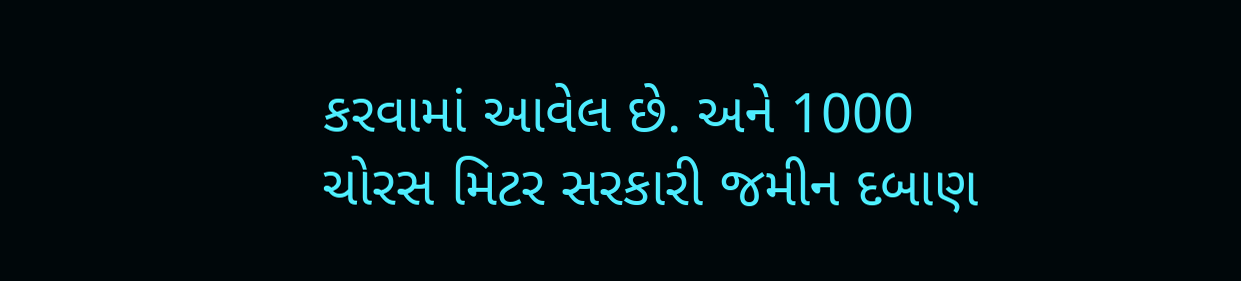કરવામાં આવેલ છે. અને 1000 ચોરસ મિટર સરકારી જમીન દબાણ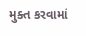મુક્ત કરવામાં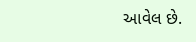આવેલ છે.